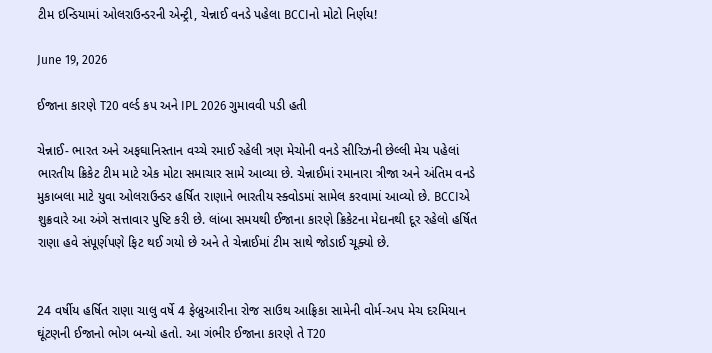ટીમ ઇન્ડિયામાં ઓલરાઉન્ડરની એન્ટ્રી, ચેન્નાઈ વનડે પહેલા BCCIનો મોટો નિર્ણય!

June 19, 2026

ઈજાના કારણે T20 વર્લ્ડ કપ અને IPL 2026 ગુમાવવી પડી હતી

ચેન્નાઈ- ભારત અને અફઘાનિસ્તાન વચ્ચે રમાઈ રહેલી ત્રણ મેચોની વનડે સીરિઝની છેલ્લી મેચ પહેલાં ભારતીય ક્રિકેટ ટીમ માટે એક મોટા સમાચાર સામે આવ્યા છે. ચેન્નાઈમાં રમાનારા ત્રીજા અને અંતિમ વનડે મુકાબલા માટે યુવા ઓલરાઉન્ડર હર્ષિત રાણાને ભારતીય સ્ક્વોડમાં સામેલ કરવામાં આવ્યો છે. BCCIએ શુક્રવારે આ અંગે સત્તાવાર પુષ્ટિ કરી છે. લાંબા સમયથી ઈજાના કારણે ક્રિકેટના મેદાનથી દૂર રહેલો હર્ષિત રાણા હવે સંપૂર્ણપણે ફિટ થઈ ગયો છે અને તે ચેન્નાઈમાં ટીમ સાથે જોડાઈ ચૂક્યો છે.


24 વર્ષીય હર્ષિત રાણા ચાલુ વર્ષે 4 ફેબ્રુઆરીના રોજ સાઉથ આફ્રિકા સામેની વોર્મ-અપ મેચ દરમિયાન ઘૂંટણની ઈજાનો ભોગ બન્યો હતો. આ ગંભીર ઈજાના કારણે તે T20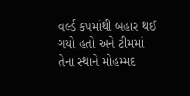વર્લ્ડ કપમાંથી બહાર થઈ ગયો હતો અને ટીમમાં તેના સ્થાને મોહમ્મદ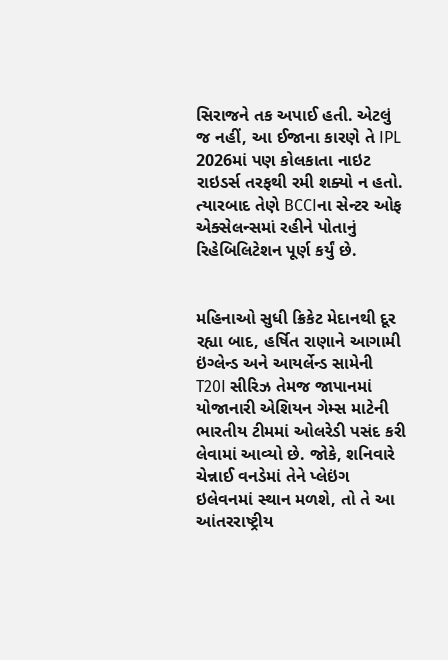સિરાજને તક અપાઈ હતી. એટલું જ નહીં, આ ઈજાના કારણે તે IPL 2026માં પણ કોલકાતા નાઇટ રાઇડર્સ તરફથી રમી શક્યો ન હતો. ત્યારબાદ તેણે BCCIના સેન્ટર ઓફ એક્સેલન્સમાં રહીને પોતાનું રિહેબિલિટેશન પૂર્ણ કર્યું છે.


મહિનાઓ સુધી ક્રિકેટ મેદાનથી દૂર રહ્યા બાદ, હર્ષિત રાણાને આગામી ઇંગ્લેન્ડ અને આયર્લેન્ડ સામેની T20I સીરિઝ તેમજ જાપાનમાં યોજાનારી એશિયન ગેમ્સ માટેની ભારતીય ટીમમાં ઓલરેડી પસંદ કરી લેવામાં આવ્યો છે. જોકે, શનિવારે ચેન્નાઈ વનડેમાં તેને પ્લેઇંગ ઇલેવનમાં સ્થાન મળશે, તો તે આ આંતરરાષ્ટ્રીય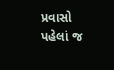પ્રવાસો પહેલાં જ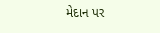મેદાન પર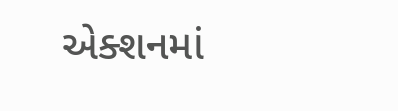એક્શનમાં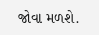જોવા મળશે.